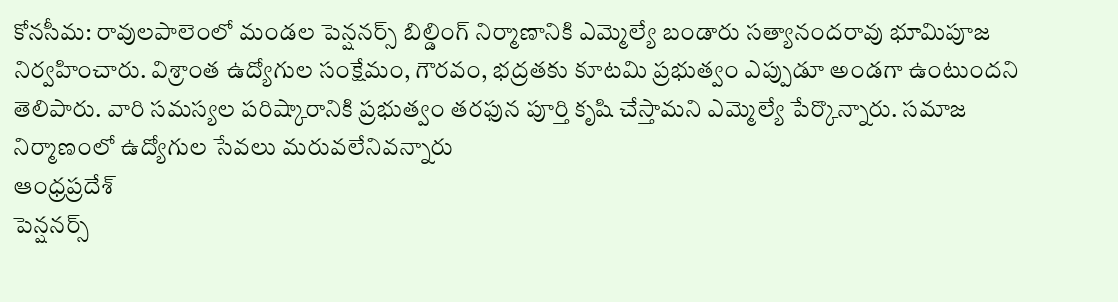కోనసీమ: రావులపాలెంలో మండల పెన్షనర్స్ బిల్డింగ్ నిర్మాణానికి ఎమ్మెల్యే బండారు సత్యానందరావు భూమిపూజ నిర్వహించారు. విశ్రాంత ఉద్యోగుల సంక్షేమం, గౌరవం, భద్రతకు కూటమి ప్రభుత్వం ఎప్పుడూ అండగా ఉంటుందని తెలిపారు. వారి సమస్యల పరిష్కారానికి ప్రభుత్వం తరఫున పూర్తి కృషి చేస్తామని ఎమ్మెల్యే పేర్కొన్నారు. సమాజ నిర్మాణంలో ఉద్యోగుల సేవలు మరువలేనివన్నారు
ఆంధ్రప్రదేశ్
పెన్షనర్స్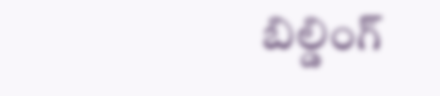బిల్డింగ్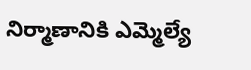నిర్మాణానికి ఎమ్మెల్యే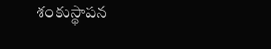శంకుస్థాపన